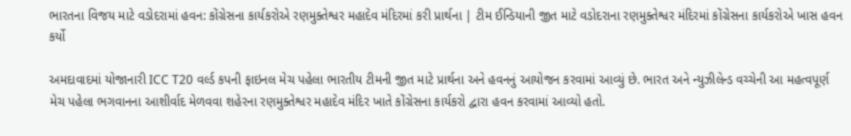ભારતના વિજય માટે વડોદરામાં હવન: કોંગ્રેસના કાર્યકરોએ રણમુક્તેશ્વર મહાદેવ મંદિરમાં કરી પ્રાર્થના | ટીમ ઈન્ડિયાની જીત માટે વડોદરાના રણમુક્તેશ્વર મંદિરમાં કોંગ્રેસના કાર્યકરોએ ખાસ હવન કર્યો

અમદાવાદમાં યોજાનારી ICC T20 વર્લ્ડ કપની ફાઇનલ મેચ પહેલા ભારતીય ટીમની જીત માટે પ્રાર્થના અને હવનનું આયોજન કરવામાં આવ્યું છે. ભારત અને ન્યુઝીલેન્ડ વચ્ચેની આ મહત્વપૂર્ણ મેચ પહેલા ભગવાનના આશીર્વાદ મેળવવા શહેરના રણમુક્તેશ્વર મહાદેવ મંદિર ખાતે કોંગ્રેસના કાર્યકરો દ્વારા હવન કરવામાં આવ્યો હતો.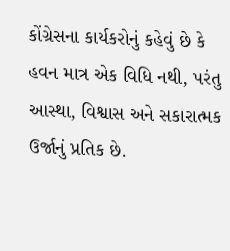કોંગ્રેસના કાર્યકરોનું કહેવું છે કે હવન માત્ર એક વિધિ નથી, પરંતુ આસ્થા, વિશ્વાસ અને સકારાત્મક ઉર્જાનું પ્રતિક છે.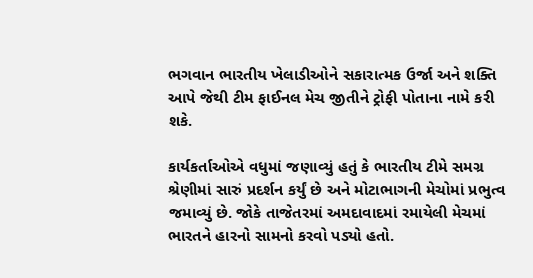ભગવાન ભારતીય ખેલાડીઓને સકારાત્મક ઉર્જા અને શક્તિ આપે જેથી ટીમ ફાઈનલ મેચ જીતીને ટ્રોફી પોતાના નામે કરી શકે.

કાર્યકર્તાઓએ વધુમાં જણાવ્યું હતું કે ભારતીય ટીમે સમગ્ર શ્રેણીમાં સારું પ્રદર્શન કર્યું છે અને મોટાભાગની મેચોમાં પ્રભુત્વ જમાવ્યું છે. જોકે તાજેતરમાં અમદાવાદમાં રમાયેલી મેચમાં ભારતને હારનો સામનો કરવો પડ્યો હતો.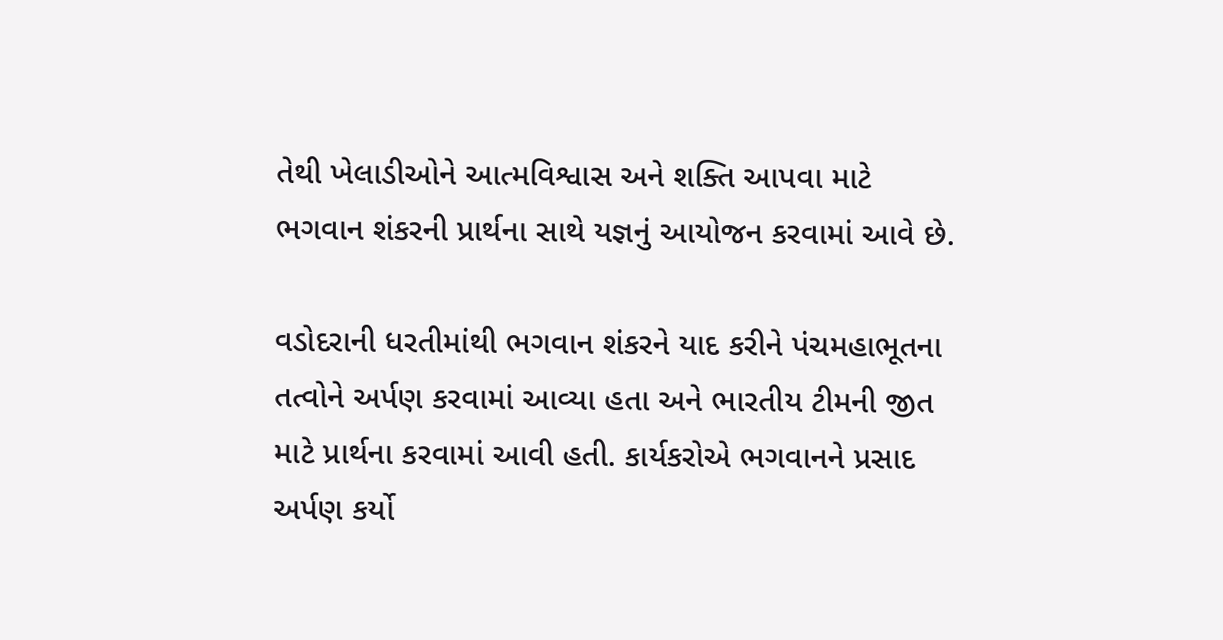તેથી ખેલાડીઓને આત્મવિશ્વાસ અને શક્તિ આપવા માટે ભગવાન શંકરની પ્રાર્થના સાથે યજ્ઞનું આયોજન કરવામાં આવે છે.

વડોદરાની ધરતીમાંથી ભગવાન શંકરને યાદ કરીને પંચમહાભૂતના તત્વોને અર્પણ કરવામાં આવ્યા હતા અને ભારતીય ટીમની જીત માટે પ્રાર્થના કરવામાં આવી હતી. કાર્યકરોએ ભગવાનને પ્રસાદ અર્પણ કર્યો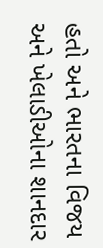હતો અને ભારતના વિજય અને ખેલાડીઓના શાનદાર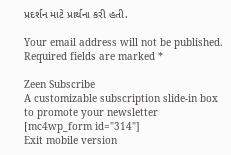પ્રદર્શન માટે પ્રાર્થના કરી હતી.

Your email address will not be published. Required fields are marked *

Zeen Subscribe
A customizable subscription slide-in box to promote your newsletter
[mc4wp_form id="314"]
Exit mobile version